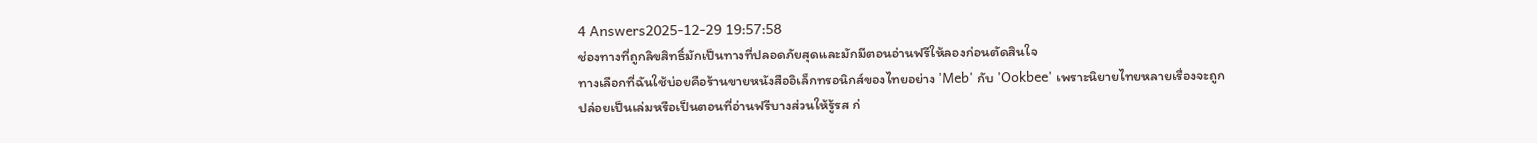4 Answers2025-12-29 19:57:58
ช่องทางที่ถูกลิขสิทธิ์มักเป็นทางที่ปลอดภัยสุดและมักมีตอนอ่านฟรีให้ลองก่อนตัดสินใจ
ทางเลือกที่ฉันใช้บ่อยคือร้านขายหนังสืออิเล็กทรอนิกส์ของไทยอย่าง 'Meb' กับ 'Ookbee' เพราะนิยายไทยหลายเรื่องจะถูกปล่อยเป็นเล่มหรือเป็นตอนที่อ่านฟรีบางส่วนให้รู้รส ก่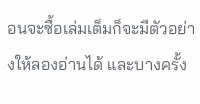อนจะซื้อเล่มเต็มก็จะมีตัวอย่างให้ลองอ่านได้ และบางครั้ง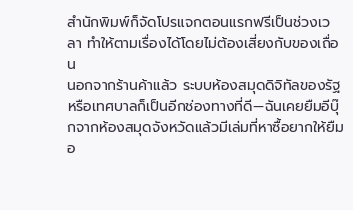สำนักพิมพ์ก็จัดโปรแจกตอนแรกฟรีเป็นช่วงเวลา ทำให้ตามเรื่องได้โดยไม่ต้องเสี่ยงกับของเถื่อน
นอกจากร้านค้าแล้ว ระบบห้องสมุดดิจิทัลของรัฐหรือเทศบาลก็เป็นอีกช่องทางที่ดี—ฉันเคยยืมอีบุ๊กจากห้องสมุดจังหวัดแล้วมีเล่มที่หาซื้อยากให้ยืมอ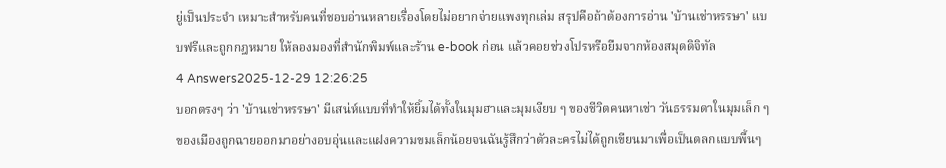ยู่เป็นประจำ เหมาะสำหรับคนที่ชอบอ่านหลายเรื่องโดยไม่อยากจ่ายแพงทุกเล่ม สรุปคือถ้าต้องการอ่าน 'บ้านเช่าหรรษา' แบบฟรีและถูกกฎหมาย ให้ลองมองที่สำนักพิมพ์และร้าน e-book ก่อน แล้วคอยช่วงโปรหรือยืมจากห้องสมุดดิจิทัล
4 Answers2025-12-29 12:26:25
บอกตรงๆ ว่า 'บ้านเช่าหรรษา' มีเสน่ห์แบบที่ทำให้ยิ้มได้ทั้งในมุมฮาและมุมเงียบ ๆ ของชีวิตคนหาเช่า วันธรรมดาในมุมเล็ก ๆ ของเมืองถูกฉายออกมาอย่างอบอุ่นและแฝงความขมเล็กน้อยจนฉันรู้สึกว่าตัวละครไม่ได้ถูกเขียนมาเพื่อเป็นตลกแบบพื้นๆ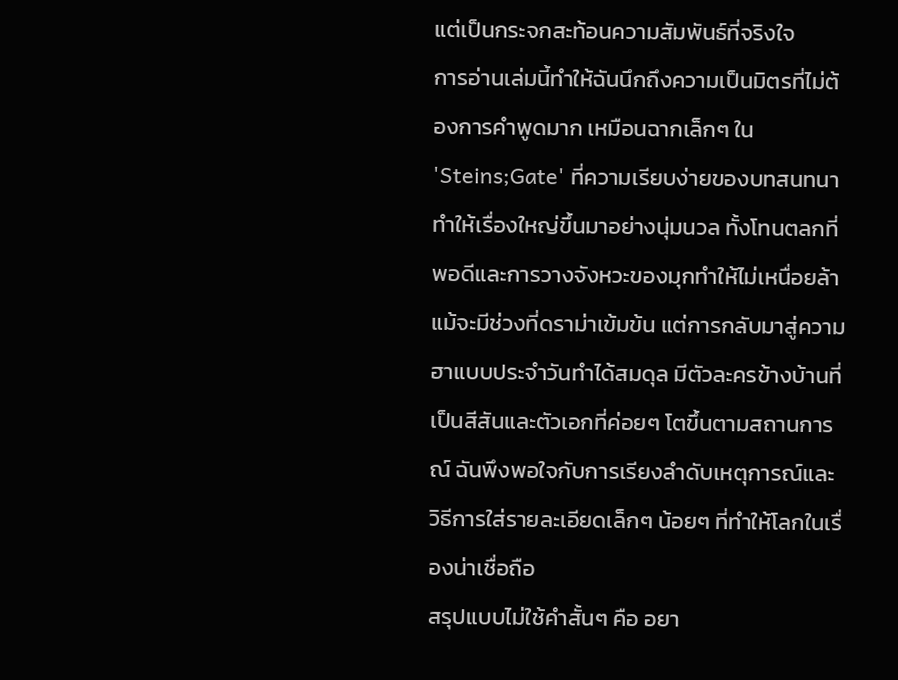แต่เป็นกระจกสะท้อนความสัมพันธ์ที่จริงใจ
การอ่านเล่มนี้ทำให้ฉันนึกถึงความเป็นมิตรที่ไม่ต้องการคำพูดมาก เหมือนฉากเล็กๆ ใน 'Steins;Gate' ที่ความเรียบง่ายของบทสนทนาทำให้เรื่องใหญ่ขึ้นมาอย่างนุ่มนวล ทั้งโทนตลกที่พอดีและการวางจังหวะของมุกทำให้ไม่เหนื่อยล้า แม้จะมีช่วงที่ดราม่าเข้มข้น แต่การกลับมาสู่ความฮาแบบประจำวันทำได้สมดุล มีตัวละครข้างบ้านที่เป็นสีสันและตัวเอกที่ค่อยๆ โตขึ้นตามสถานการณ์ ฉันพึงพอใจกับการเรียงลำดับเหตุการณ์และวิธีการใส่รายละเอียดเล็กๆ น้อยๆ ที่ทำให้โลกในเรื่องน่าเชื่อถือ
สรุปแบบไม่ใช้คำสั้นๆ คือ อยา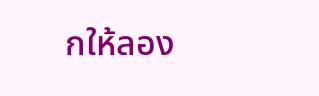กให้ลอง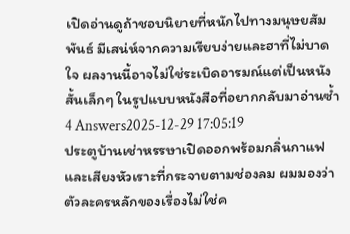เปิดอ่านดูถ้าชอบนิยายที่หนักไปทางมนุษยสัมพันธ์ มีเสน่ห์จากความเรียบง่ายและฮาที่ไม่บาดใจ ผลงานนี้อาจไม่ใช่ระเบิดอารมณ์แต่เป็นหนังสั้นเล็กๆ ในรูปแบบหนังสือที่อยากกลับมาอ่านซ้ำ
4 Answers2025-12-29 17:05:19
ประตูบ้านเช่าหรรษาเปิดออกพร้อมกลิ่นกาแฟและเสียงหัวเราะที่กระจายตามช่องลม ผมมองว่าตัวละครหลักของเรื่องไม่ใช่ค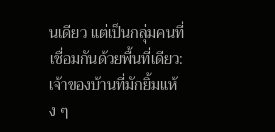นเดียว แต่เป็นกลุ่มคนที่เชื่อมกันด้วยพื้นที่เดียว: เจ้าของบ้านที่มักยิ้มแห้ง ๆ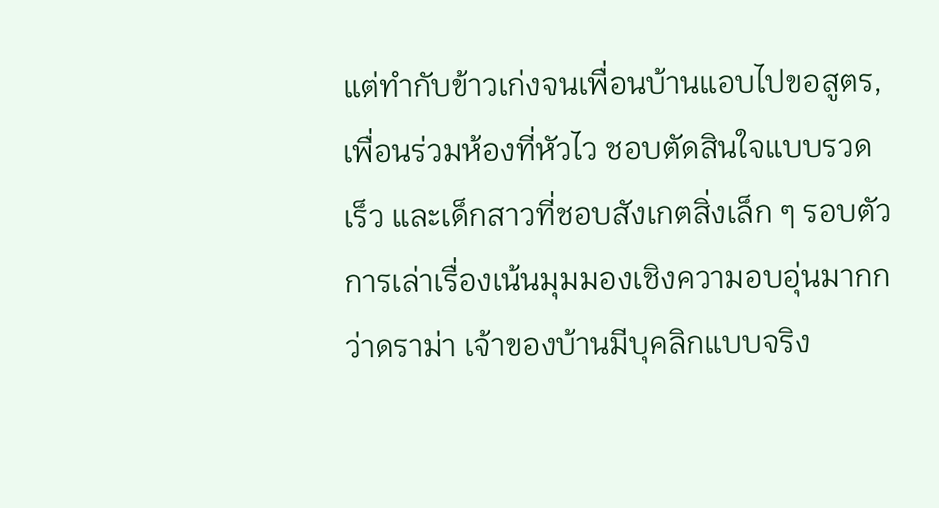แต่ทำกับข้าวเก่งจนเพื่อนบ้านแอบไปขอสูตร, เพื่อนร่วมห้องที่หัวไว ชอบตัดสินใจแบบรวดเร็ว และเด็กสาวที่ชอบสังเกตสิ่งเล็ก ๆ รอบตัว
การเล่าเรื่องเน้นมุมมองเชิงความอบอุ่นมากกว่าดราม่า เจ้าของบ้านมีบุคลิกแบบจริง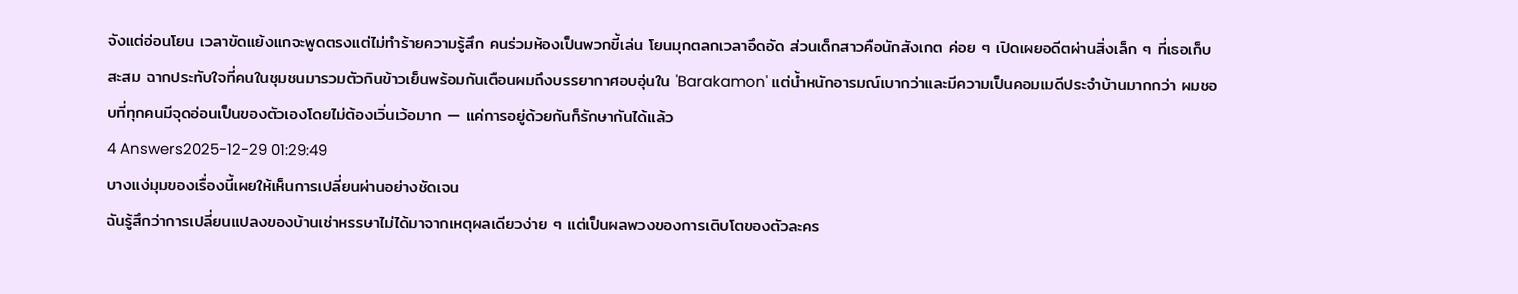จังแต่อ่อนโยน เวลาขัดแย้งแกจะพูดตรงแต่ไม่ทำร้ายความรู้สึก คนร่วมห้องเป็นพวกขี้เล่น โยนมุกตลกเวลาอึดอัด ส่วนเด็กสาวคือนักสังเกต ค่อย ๆ เปิดเผยอดีตผ่านสิ่งเล็ก ๆ ที่เธอเก็บสะสม ฉากประทับใจที่คนในชุมชนมารวมตัวกินข้าวเย็นพร้อมกันเตือนผมถึงบรรยากาศอบอุ่นใน 'Barakamon' แต่น้ำหนักอารมณ์เบากว่าและมีความเป็นคอมเมดีประจำบ้านมากกว่า ผมชอบที่ทุกคนมีจุดอ่อนเป็นของตัวเองโดยไม่ต้องเวิ่นเว้อมาก — แค่การอยู่ด้วยกันก็รักษากันได้แล้ว
4 Answers2025-12-29 01:29:49
บางแง่มุมของเรื่องนี้เผยให้เห็นการเปลี่ยนผ่านอย่างชัดเจน
ฉันรู้สึกว่าการเปลี่ยนแปลงของบ้านเช่าหรรษาไม่ได้มาจากเหตุผลเดียวง่าย ๆ แต่เป็นผลพวงของการเติบโตของตัวละคร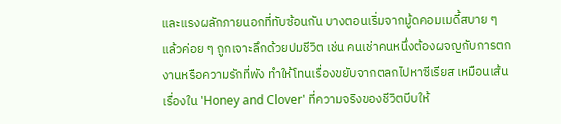และแรงผลักภายนอกที่ทับซ้อนกัน บางตอนเริ่มจากมู้ดคอมเมดี้สบาย ๆ แล้วค่อย ๆ ถูกเจาะลึกด้วยปมชีวิต เช่น คนเช่าคนหนึ่งต้องผจญกับการตกงานหรือความรักที่พัง ทำให้โทนเรื่องขยับจากตลกไปหาซีเรียส เหมือนเส้นเรื่องใน 'Honey and Clover' ที่ความจริงของชีวิตบีบให้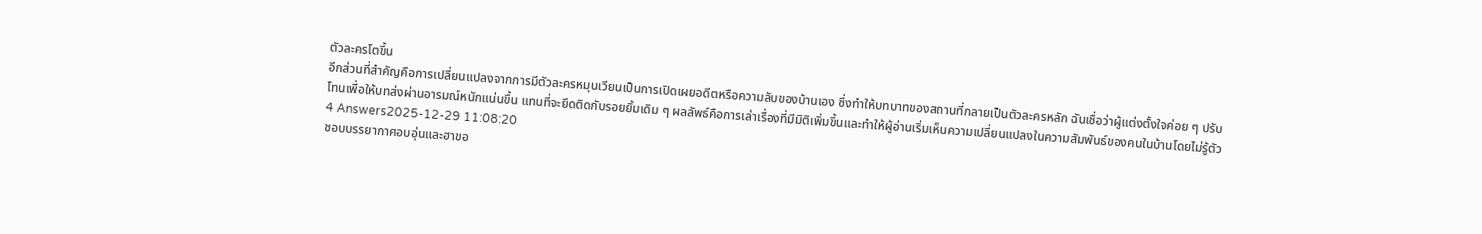ตัวละครโตขึ้น
อีกส่วนที่สำคัญคือการเปลี่ยนแปลงจากการมีตัวละครหมุนเวียนเป็นการเปิดเผยอดีตหรือความลับของบ้านเอง ซึ่งทำให้บทบาทของสถานที่กลายเป็นตัวละครหลัก ฉันเชื่อว่าผู้แต่งตั้งใจค่อย ๆ ปรับโทนเพื่อให้บทส่งผ่านอารมณ์หนักแน่นขึ้น แทนที่จะยึดติดกับรอยยิ้มเดิม ๆ ผลลัพธ์คือการเล่าเรื่องที่มีมิติเพิ่มขึ้นและทำให้ผู้อ่านเริ่มเห็นความเปลี่ยนแปลงในความสัมพันธ์ของคนในบ้านโดยไม่รู้ตัว
4 Answers2025-12-29 11:08:20
ชอบบรรยากาศอบอุ่นและฮาขอ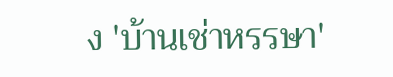ง 'บ้านเช่าหรรษา'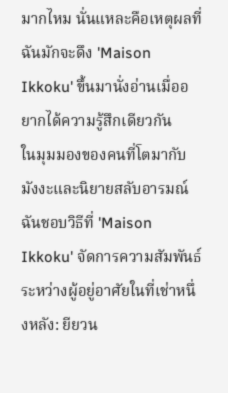มากไหม นั่นแหละคือเหตุผลที่ฉันมักจะดึง 'Maison Ikkoku' ขึ้นมานั่งอ่านเมื่ออยากได้ความรู้สึกเดียวกัน
ในมุมมองของคนที่โตมากับมังงะและนิยายสลับอารมณ์ ฉันชอบวิธีที่ 'Maison Ikkoku' จัดการความสัมพันธ์ระหว่างผู้อยู่อาศัยในที่เช่าหนึ่งหลัง: ยียวน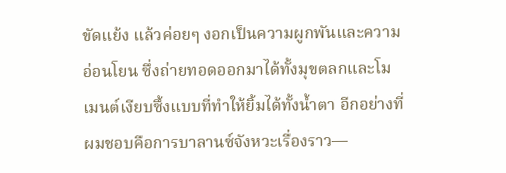ขัดแย้ง แล้วค่อยๆ งอกเป็นความผูกพันและความอ่อนโยน ซึ่งถ่ายทอดออกมาได้ทั้งมุขตลกและโมเมนต์เงียบซึ้งแบบที่ทำให้ยิ้มได้ทั้งน้ำตา อีกอย่างที่ผมชอบคือการบาลานซ์จังหวะเรื่องราว—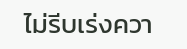ไม่รีบเร่งควา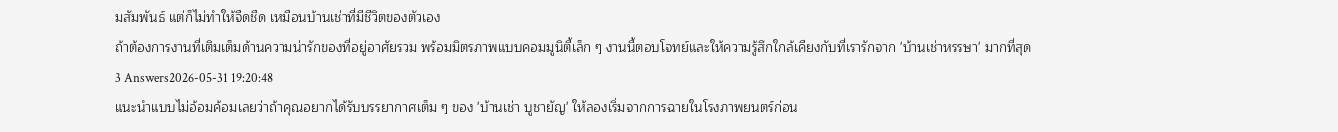มสัมพันธ์ แต่ก็ไม่ทำให้จืดชืด เหมือนบ้านเช่าที่มีชีวิตของตัวเอง
ถ้าต้องการงานที่เติมเต็มด้านความน่ารักของที่อยู่อาศัยรวม พร้อมมิตรภาพแบบคอมมูนิตี้เล็ก ๆ งานนี้ตอบโจทย์และให้ความรู้สึกใกล้เคียงกับที่เรารักจาก 'บ้านเช่าหรรษา' มากที่สุด
3 Answers2026-05-31 19:20:48
แนะนำแบบไม่อ้อมค้อมเลยว่าถ้าคุณอยากได้รับบรรยากาศเต็ม ๆ ของ 'บ้านเช่า บูชายัญ' ให้ลองเริ่มจากการฉายในโรงภาพยนตร์ก่อน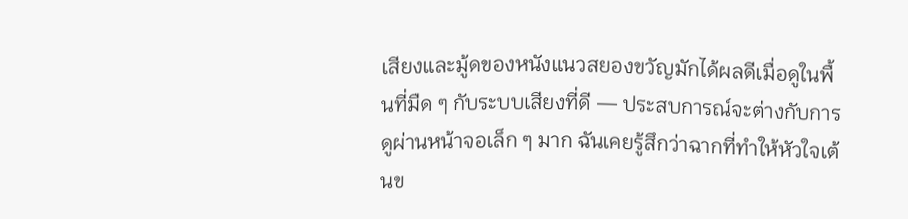เสียงและมู้ดของหนังแนวสยองขวัญมักได้ผลดีเมื่อดูในพื้นที่มืด ๆ กับระบบเสียงที่ดี — ประสบการณ์จะต่างกับการดูผ่านหน้าจอเล็ก ๆ มาก ฉันเคยรู้สึกว่าฉากที่ทำให้หัวใจเต้นข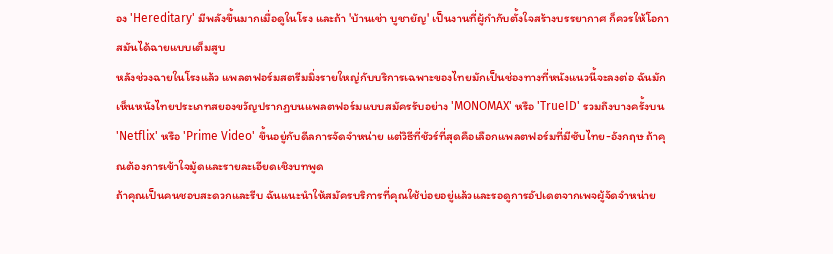อง 'Hereditary' มีพลังขึ้นมากเมื่อดูในโรง และถ้า 'บ้านเช่า บูชายัญ' เป็นงานที่ผู้กำกับตั้งใจสร้างบรรยากาศ ก็ควรให้โอกาสมันได้ฉายแบบเต็มสูบ
หลังช่วงฉายในโรงแล้ว แพลตฟอร์มสตรีมมิ่งรายใหญ่กับบริการเฉพาะของไทยมักเป็นช่องทางที่หนังแนวนี้จะลงต่อ ฉันมักเห็นหนังไทยประเภทสยองขวัญปรากฏบนแพลตฟอร์มแบบสมัครรับอย่าง 'MONOMAX' หรือ 'TrueID' รวมถึงบางครั้งบน 'Netflix' หรือ 'Prime Video' ขึ้นอยู่กับดีลการจัดจำหน่าย แต่วิธีที่ชัวร์ที่สุดคือเลือกแพลตฟอร์มที่มีซับไทย-อังกฤษ ถ้าคุณต้องการเข้าใจมู้ดและรายละเอียดเชิงบทพูด
ถ้าคุณเป็นคนชอบสะดวกและรีบ ฉันแนะนำให้สมัครบริการที่คุณใช้บ่อยอยู่แล้วและรอดูการอัปเดตจากเพจผู้จัดจำหน่าย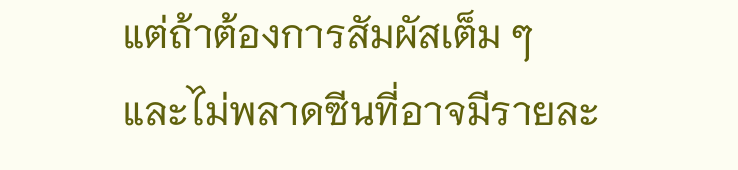แต่ถ้าต้องการสัมผัสเต็ม ๆ และไม่พลาดซีนที่อาจมีรายละ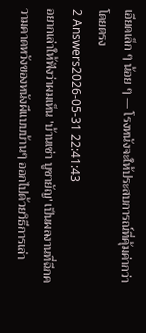เอียดเล็ก ๆ น้อย ๆ — โรงหนังจะให้ประสบการณ์ที่คุ้มค่ากว่าโดยตรง
2 Answers2026-05-31 22:41:43
อยากเล่าให้ฟังว่าผมเห็น 'บ้านเช่า บูชายัญ' เป็นผลงานที่ฉีกความคาดหวังของหนังผีแบบบ้านๆ ออกไปด้วยวิธีการเล่า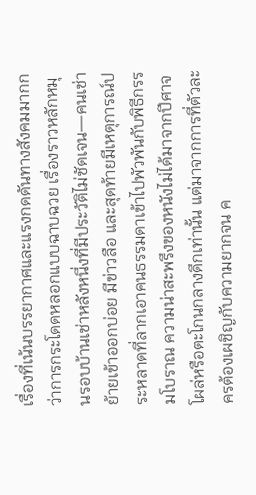เรื่องที่เน้นบรรยากาศและแรงกดดันทางสังคมมากกว่าการกระโดดหลอกแบบฉาบฉวย เรื่องราวหลักหมุนรอบบ้านเช่าหลังหนึ่งที่มีประวัติไม่ชัดเจน—คนเช่าย้ายเข้าออกบ่อย มีข่าวลือ และสุดท้ายมีเหตุการณ์ประหลาดที่ลากเอาคนธรรมดาเข้าไปพัวพันกับพิธีกรรมโบราณ ความน่าสะพรึงของหนังไม่ได้มาจากปีศาจโผล่หรือตะโกนกลางดึกเท่านั้น แต่มาจากการที่ตัวละครต้องเผชิญกับความยากจน ค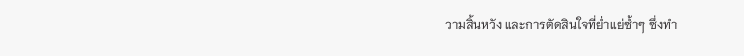วามสิ้นหวัง และการตัดสินใจที่ย่ำแย่ซ้ำๆ ซึ่งทำ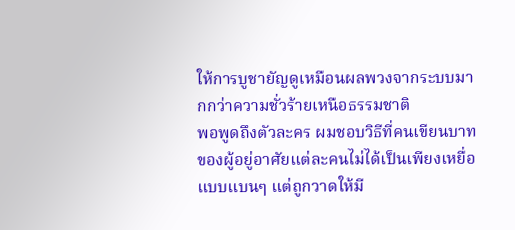ให้การบูชายัญดูเหมือนผลพวงจากระบบมากกว่าความชั่วร้ายเหนือธรรมชาติ
พอพูดถึงตัวละคร ผมชอบวิธีที่คนเขียนบาทของผู้อยู่อาศัยแต่ละคนไม่ได้เป็นเพียงเหยื่อแบบแบนๆ แต่ถูกวาดให้มี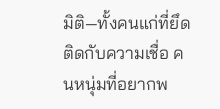มิติ—ทั้งคนแก่ที่ยึดติดกับความเชื่อ คนหนุ่มที่อยากพ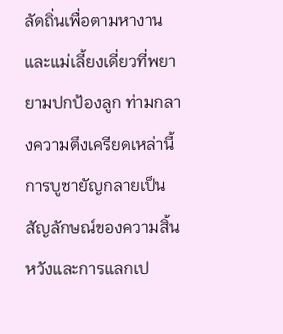ลัดถิ่นเพื่อตามหางาน และแม่เลี้ยงเดี่ยวที่พยายามปกป้องลูก ท่ามกลางความตึงเครียดเหล่านี้ การบูชายัญกลายเป็นสัญลักษณ์ของความสิ้นหวังและการแลกเป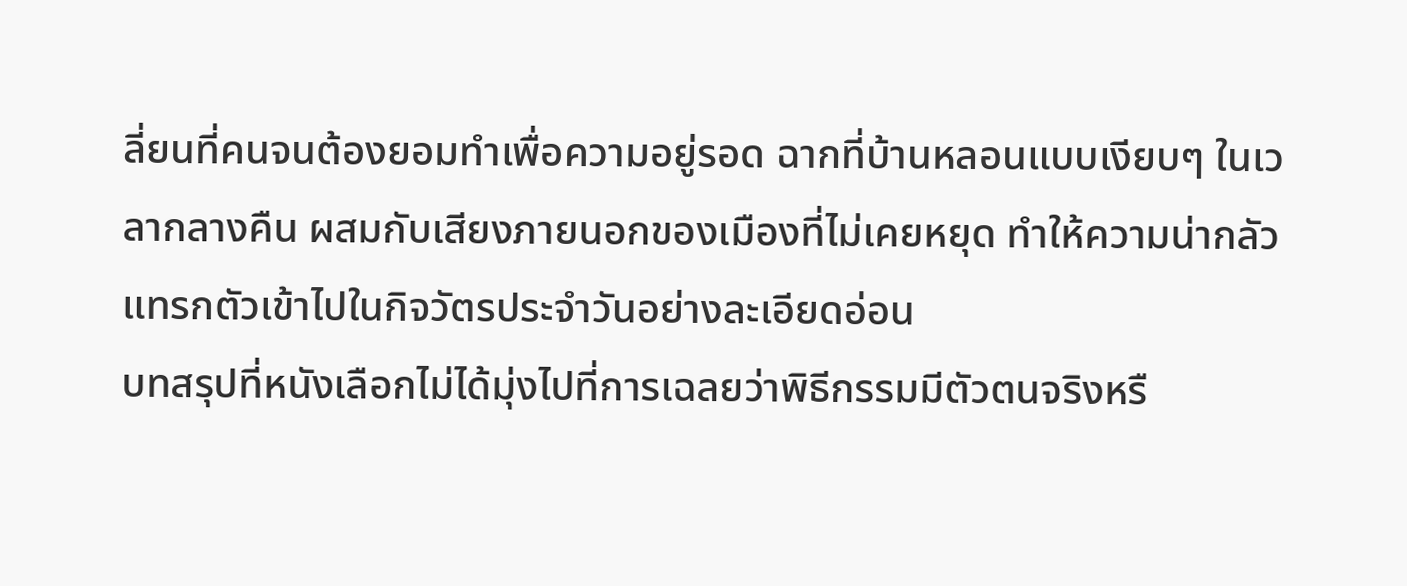ลี่ยนที่คนจนต้องยอมทำเพื่อความอยู่รอด ฉากที่บ้านหลอนแบบเงียบๆ ในเวลากลางคืน ผสมกับเสียงภายนอกของเมืองที่ไม่เคยหยุด ทำให้ความน่ากลัวแทรกตัวเข้าไปในกิจวัตรประจำวันอย่างละเอียดอ่อน
บทสรุปที่หนังเลือกไม่ได้มุ่งไปที่การเฉลยว่าพิธีกรรมมีตัวตนจริงหรื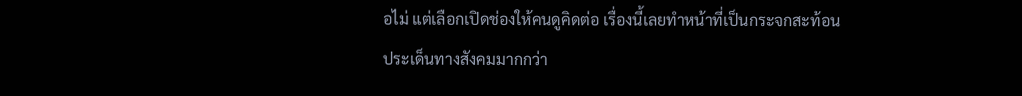อไม่ แต่เลือกเปิดช่องให้คนดูคิดต่อ เรื่องนี้เลยทำหน้าที่เป็นกระจกสะท้อนประเด็นทางสังคมมากกว่า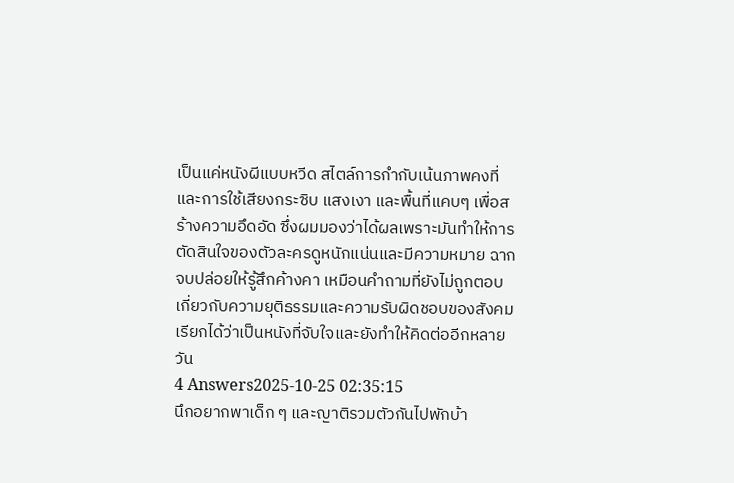เป็นแค่หนังผีแบบหวีด สไตล์การกำกับเน้นภาพคงที่และการใช้เสียงกระซิบ แสงเงา และพื้นที่แคบๆ เพื่อสร้างความอึดอัด ซึ่งผมมองว่าได้ผลเพราะมันทำให้การตัดสินใจของตัวละครดูหนักแน่นและมีความหมาย ฉากจบปล่อยให้รู้สึกค้างคา เหมือนคำถามที่ยังไม่ถูกตอบเกี่ยวกับความยุติธรรมและความรับผิดชอบของสังคม เรียกได้ว่าเป็นหนังที่จับใจและยังทำให้คิดต่ออีกหลายวัน
4 Answers2025-10-25 02:35:15
นึกอยากพาเด็ก ๆ และญาติรวมตัวกันไปพักบ้า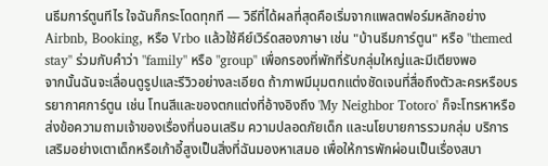นธีมการ์ตูนทีไร ใจฉันก็กระโดดทุกที — วิธีที่ได้ผลที่สุดคือเริ่มจากแพลตฟอร์มหลักอย่าง Airbnb, Booking, หรือ Vrbo แล้วใช้คีย์เวิร์ดสองภาษา เช่น "บ้านธีมการ์ตูน" หรือ "themed stay" ร่วมกับคำว่า "family" หรือ "group" เพื่อกรองที่พักที่รับกลุ่มใหญ่และมีเตียงพอ
จากนั้นฉันจะเลื่อนดูรูปและรีวิวอย่างละเอียด ถ้าภาพมีมุมตกแต่งชัดเจนที่สื่อถึงตัวละครหรือบรรยากาศการ์ตูน เช่น โทนสีและของตกแต่งที่อ้างอิงถึง 'My Neighbor Totoro' ก็จะโทรหาหรือส่งข้อความถามเจ้าของเรื่องที่นอนเสริม ความปลอดภัยเด็ก และนโยบายการรวมกลุ่ม บริการเสริมอย่างเตาเด็กหรือเก้าอี้สูงเป็นสิ่งที่ฉันมองหาเสมอ เพื่อให้การพักผ่อนเป็นเรื่องสบา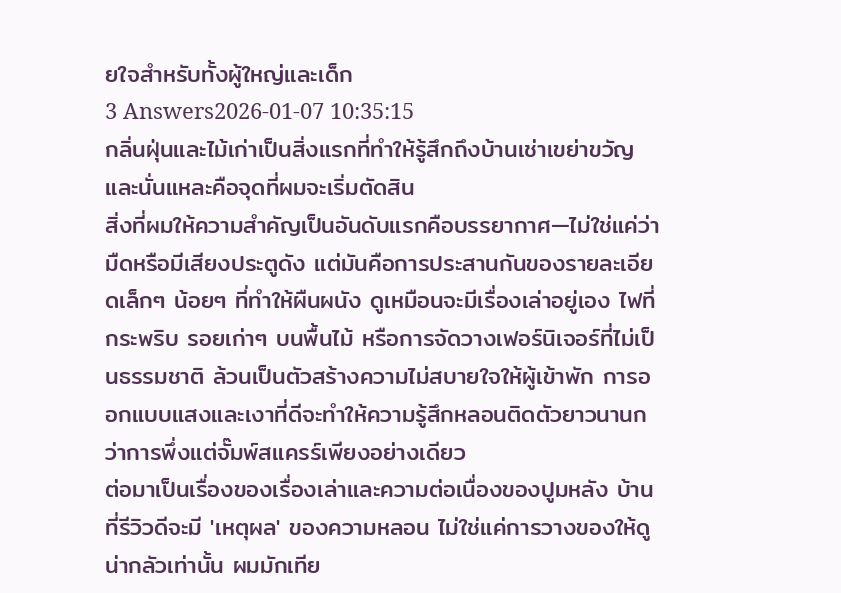ยใจสำหรับทั้งผู้ใหญ่และเด็ก
3 Answers2026-01-07 10:35:15
กลิ่นฝุ่นและไม้เก่าเป็นสิ่งแรกที่ทำให้รู้สึกถึงบ้านเช่าเขย่าขวัญและนั่นแหละคือจุดที่ผมจะเริ่มตัดสิน
สิ่งที่ผมให้ความสำคัญเป็นอันดับแรกคือบรรยากาศ—ไม่ใช่แค่ว่ามืดหรือมีเสียงประตูดัง แต่มันคือการประสานกันของรายละเอียดเล็กๆ น้อยๆ ที่ทำให้ผืนผนัง ดูเหมือนจะมีเรื่องเล่าอยู่เอง ไฟที่กระพริบ รอยเก่าๆ บนพื้นไม้ หรือการจัดวางเฟอร์นิเจอร์ที่ไม่เป็นธรรมชาติ ล้วนเป็นตัวสร้างความไม่สบายใจให้ผู้เข้าพัก การออกแบบแสงและเงาที่ดีจะทำให้ความรู้สึกหลอนติดตัวยาวนานกว่าการพึ่งแต่จั๊มพ์สแครร์เพียงอย่างเดียว
ต่อมาเป็นเรื่องของเรื่องเล่าและความต่อเนื่องของปูมหลัง บ้านที่รีวิวดีจะมี 'เหตุผล' ของความหลอน ไม่ใช่แค่การวางของให้ดูน่ากลัวเท่านั้น ผมมักเทีย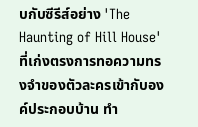บกับซีรีส์อย่าง 'The Haunting of Hill House' ที่เก่งตรงการทอความทรงจำของตัวละครเข้ากับองค์ประกอบบ้าน ทำ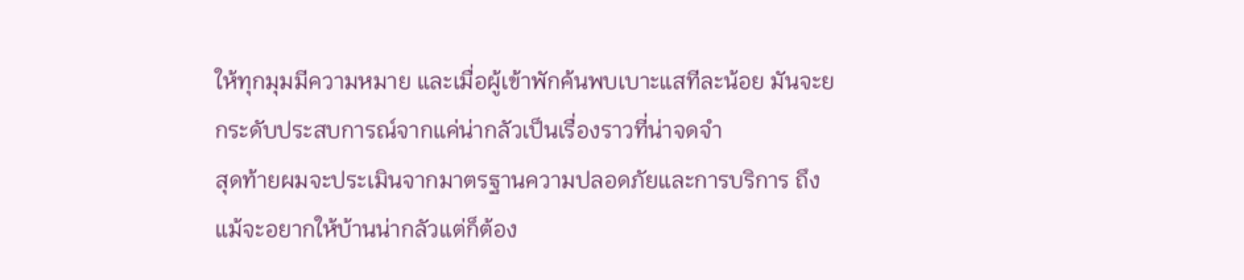ให้ทุกมุมมีความหมาย และเมื่อผู้เข้าพักค้นพบเบาะแสทีละน้อย มันจะยกระดับประสบการณ์จากแค่น่ากลัวเป็นเรื่องราวที่น่าจดจำ
สุดท้ายผมจะประเมินจากมาตรฐานความปลอดภัยและการบริการ ถึงแม้จะอยากให้บ้านน่ากลัวแต่ก็ต้อง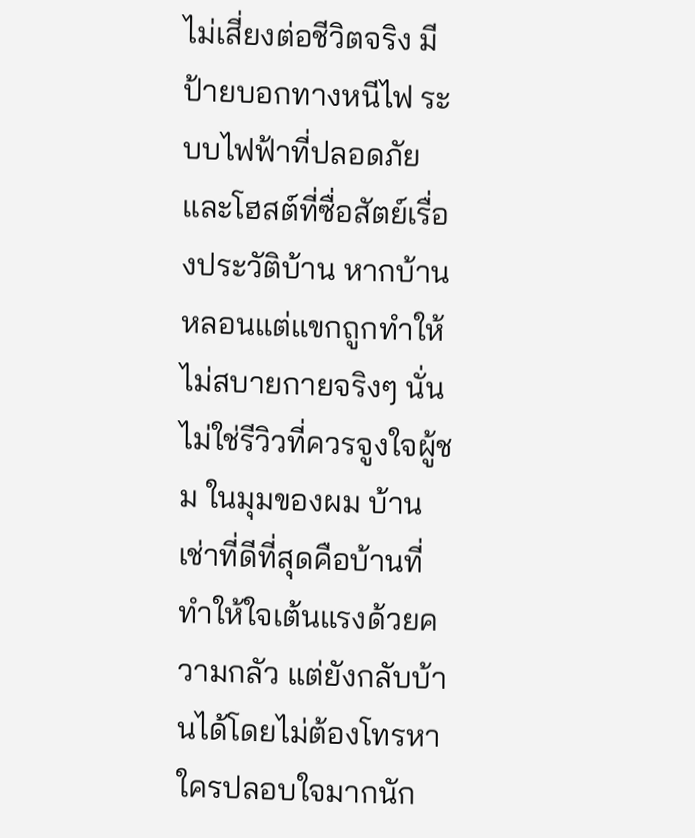ไม่เสี่ยงต่อชีวิตจริง มีป้ายบอกทางหนีไฟ ระบบไฟฟ้าที่ปลอดภัย และโฮสต์ที่ซื่อสัตย์เรื่องประวัติบ้าน หากบ้านหลอนแต่แขกถูกทำให้ไม่สบายกายจริงๆ นั่นไม่ใช่รีวิวที่ควรจูงใจผู้ชม ในมุมของผม บ้านเช่าที่ดีที่สุดคือบ้านที่ทำให้ใจเต้นแรงด้วยความกลัว แต่ยังกลับบ้านได้โดยไม่ต้องโทรหาใครปลอบใจมากนัก